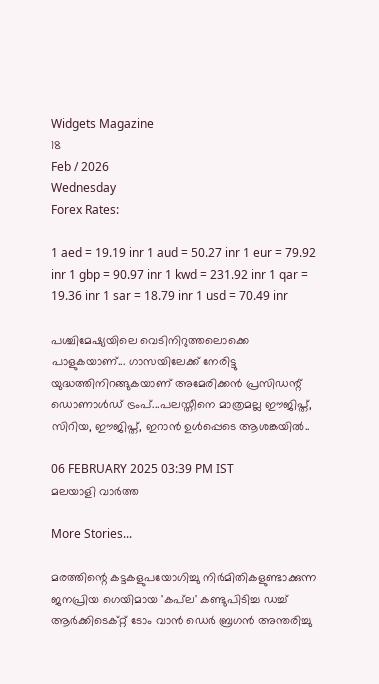Widgets Magazine
18
Feb / 2026
Wednesday
Forex Rates:

1 aed = 19.19 inr 1 aud = 50.27 inr 1 eur = 79.92 inr 1 gbp = 90.97 inr 1 kwd = 231.92 inr 1 qar = 19.36 inr 1 sar = 18.79 inr 1 usd = 70.49 inr

പശ്ചിമേഷ്യയിലെ വെടിനിറുത്തലൊക്കെ പാളുകയാണ്... ഗാസയിലേക്ക് നേരിട്ടു യുദ്ധത്തിനിറങ്ങുകയാണ് അമേരിക്കന്‍ പ്രസിഡന്റ് ഡൊണാള്‍ഡ് ട്രംപ്...പലസ്തീനെ മാത്രമല്ല ഈജിപ്ത്, സിറിയ, ഈജിപ്ത്, ഇറാന്‍ ഉള്‍പ്പെടെ ആശങ്കയിൽ..

06 FEBRUARY 2025 03:39 PM IST
മലയാളി വാര്‍ത്ത

More Stories...

മരത്തിന്റെ കട്ടകളുപയോഗിച്ചു നിർമിതികളുണ്ടാക്കുന്ന ജനപ്രിയ ഗെയിമായ 'കപ്‌ല' കണ്ടുപിടിച്ച ഡച്ച് ആർക്കിടെക്റ്റ് ടോം വാൻ ഡെർ ബ്രഗൻ അന്തരിച്ചു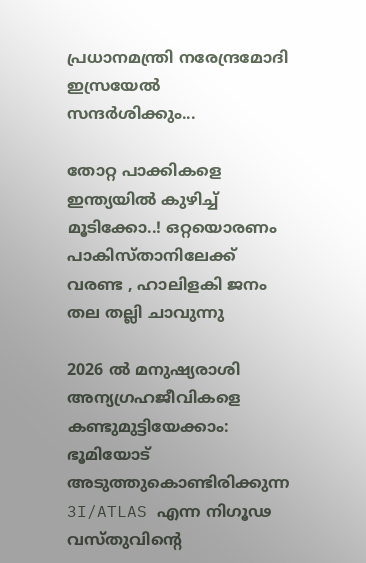പ്രധാനമന്ത്രി നരേന്ദ്രമോദി ഇസ്രയേൽ സന്ദർശിക്കും...

തോറ്റ പാക്കികളെ ഇന്ത്യയിൽ കുഴിച്ച് മൂടിക്കോ..! ഒറ്റയൊരണം പാകിസ്താനിലേക്ക് വരണ്ട , ഹാലിളകി ജനം തല തല്ലി ചാവുന്നു

2026 ൽ മനുഷ്യരാശി അന്യഗ്രഹജീവികളെ കണ്ടുമുട്ടിയേക്കാം: ഭൂമിയോട് അടുത്തുകൊണ്ടിരിക്കുന്ന 3I/ATLAS എന്ന നിഗൂഢ വസ്തുവിന്റെ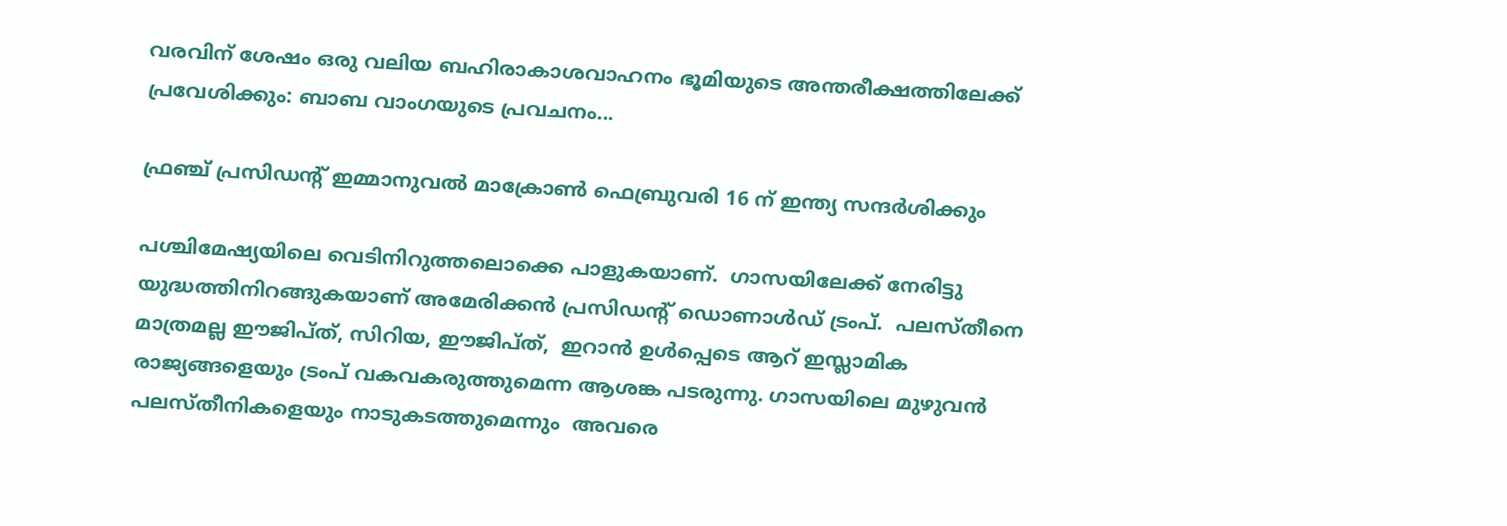വരവിന് ശേഷം ഒരു വലിയ ബഹിരാകാശവാഹനം ഭൂമിയുടെ അന്തരീക്ഷത്തിലേക്ക് പ്രവേശിക്കും: ബാബ വാംഗയുടെ പ്രവചനം...

ഫ്രഞ്ച് പ്രസിഡന്റ് ഇമ്മാനുവൽ മാക്രോൺ ഫെബ്രുവരി 16 ന് ഇന്ത്യ സന്ദർശിക്കും

പശ്ചിമേഷ്യയിലെ വെടിനിറുത്തലൊക്കെ പാളുകയാണ്.  ഗാസയിലേക്ക് നേരിട്ടു യുദ്ധത്തിനിറങ്ങുകയാണ് അമേരിക്കന്‍ പ്രസിഡന്റ് ഡൊണാള്‍ഡ് ട്രംപ്.  പലസ്തീനെ മാത്രമല്ല ഈജിപ്ത്, സിറിയ, ഈജിപ്ത്,  ഇറാന്‍ ഉള്‍പ്പെടെ ആറ് ഇസ്ലാമിക രാജ്യങ്ങളെയും ട്രംപ് വകവകരുത്തുമെന്ന ആശങ്ക പടരുന്നു. ഗാസയിലെ മുഴുവന്‍ പലസ്തീനികളെയും നാടുകടത്തുമെന്നും  അവരെ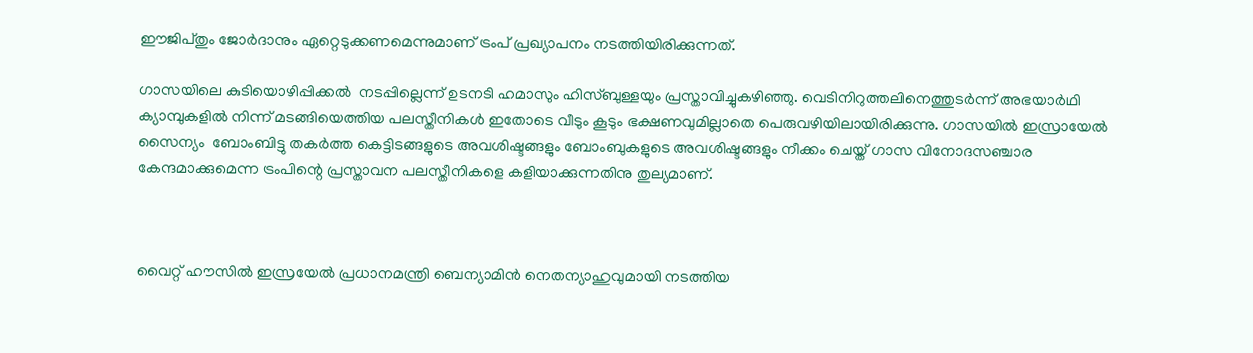ഈജിപ്തും ജോര്‍ദാനും ഏറ്റെടുക്കണമെന്നുമാണ് ട്രംപ് പ്രഖ്യാപനം നടത്തിയിരിക്കുന്നത്.

ഗാസയിലെ കുടിയൊഴിപ്പിക്കല്‍  നടപ്പില്ലെന്ന് ഉടനടി ഹമാസും ഹിസ്ബുള്ളയും പ്രസ്താവിച്ചുകഴിഞ്ഞു. വെടിനിറുത്തലിനെത്തുടര്‍ന്ന് അഭയാര്‍ഥി ക്യാമ്പുകളില്‍ നിന്ന് മടങ്ങിയെത്തിയ പലസ്തീനികള്‍ ഇതോടെ വീടും കൂടും ഭക്ഷണവുമില്ലാതെ പെരുവഴിയിലായിരിക്കുന്നു. ഗാസയില്‍ ഇസ്രായേല്‍ സൈന്യം  ബോംബിട്ടു തകര്‍ത്ത കെട്ടിടങ്ങളുടെ അവശിഷ്ടങ്ങളും ബോംബുകളുടെ അവശിഷ്ടങ്ങളും നീക്കം ചെയ്ത് ഗാസ വിനോദസഞ്ചാര കേന്ദമാക്കുമെന്ന ട്രംപിന്റെ പ്രസ്താവന പലസ്തീനികളെ കളിയാക്കുന്നതിനു തുല്യമാണ്.



വൈറ്റ് ഹൗസില്‍ ഇസ്രയേല്‍ പ്രധാനമന്ത്രി ബെന്യാമിന്‍ നെതന്യാഹുവുമായി നടത്തിയ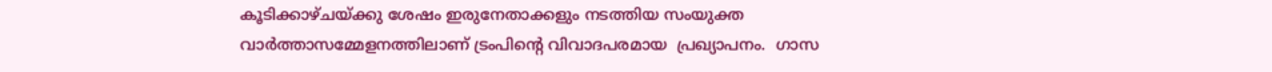കൂടിക്കാഴ്ചയ്ക്കു ശേഷം ഇരുനേതാക്കളും നടത്തിയ സംയുക്ത വാര്‍ത്താസമ്മേളനത്തിലാണ് ട്രംപിന്റെ വിവാദപരമായ  പ്രഖ്യാപനം.  ഗാസ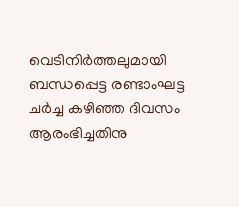വെടിനിര്‍ത്തലുമായി ബന്ധപ്പെട്ട രണ്ടാംഘട്ട ചര്‍ച്ച കഴിഞ്ഞ ദിവസം ആരംഭിച്ചതിനു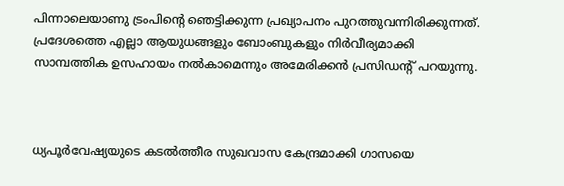പിന്നാലെയാണു ട്രംപിന്റെ ഞെട്ടിക്കുന്ന പ്രഖ്യാപനം പുറത്തുവന്നിരിക്കുന്നത്.  പ്രദേശത്തെ എല്ലാ ആയുധങ്ങളും ബോംബുകളും നിര്‍വീര്യമാക്കി സാമ്പത്തിക ഉസഹായം നല്‍കാമെന്നും അമേരിക്കന്‍ പ്രസിഡന്റ് പറയുന്നു.



ധ്യപൂര്‍വേഷ്യയുടെ കടല്‍ത്തീര സുഖവാസ കേന്ദ്രമാക്കി ഗാസയെ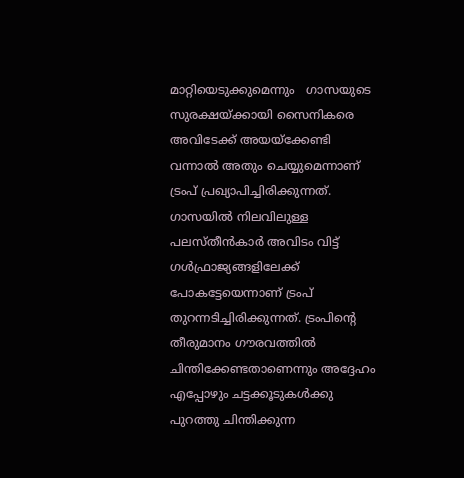മാറ്റിയെടുക്കുമെന്നും   ഗാസയുടെ സുരക്ഷയ്ക്കായി സൈനികരെ അവിടേക്ക് അയയ്‌ക്കേണ്ടി വന്നാല്‍ അതും ചെയ്യുമെന്നാണ് ട്രംപ് പ്രഖ്യാപിച്ചിരിക്കുന്നത്.  ഗാസയില്‍ നിലവിലുള്ള പലസ്തീന്‍കാര്‍ അവിടം വിട്ട് ഗള്‍ഫ്രാജ്യങ്ങളിലേക്ക് പോകട്ടേയെന്നാണ് ട്രംപ് തുറന്നടിച്ചിരിക്കുന്നത്. ട്രംപിന്റെ തീരുമാനം ഗൗരവത്തില്‍  ചിന്തിക്കേണ്ടതാണെന്നും അദ്ദേഹം എപ്പോഴും ചട്ടക്കൂടുകള്‍ക്കു പുറത്തു ചിന്തിക്കുന്ന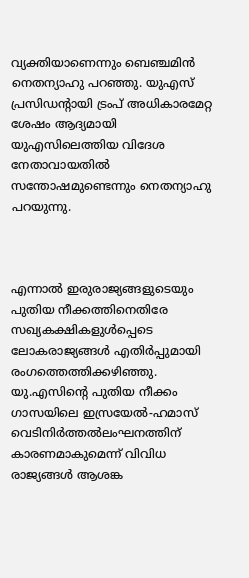വ്യക്തിയാണെന്നും ബെഞ്ചമിന്‍ നെതന്യാഹു പറഞ്ഞു. യുഎസ് പ്രസിഡന്റായി ട്രംപ് അധികാരമേറ്റ ശേഷം ആദ്യമായി യുഎസിലെത്തിയ വിദേശ നേതാവായതില്‍ സന്തോഷമുണ്ടെന്നും നെതന്യാഹു പറയുന്നു.



എന്നാല്‍ ഇരുരാജ്യങ്ങളുടെയും പുതിയ നീക്കത്തിനെതിരേ സഖ്യകക്ഷികളുള്‍പ്പെടെ ലോകരാജ്യങ്ങള്‍ എതിര്‍പ്പുമായി രംഗത്തെത്തിക്കഴിഞ്ഞു.  യു.എസിന്റെ പുതിയ നീക്കം ഗാസയിലെ ഇസ്രയേല്‍-ഹമാസ് വെടിനിര്‍ത്തല്‍ലംഘനത്തിന് കാരണമാകുമെന്ന് വിവിധ  രാജ്യങ്ങള്‍ ആശങ്ക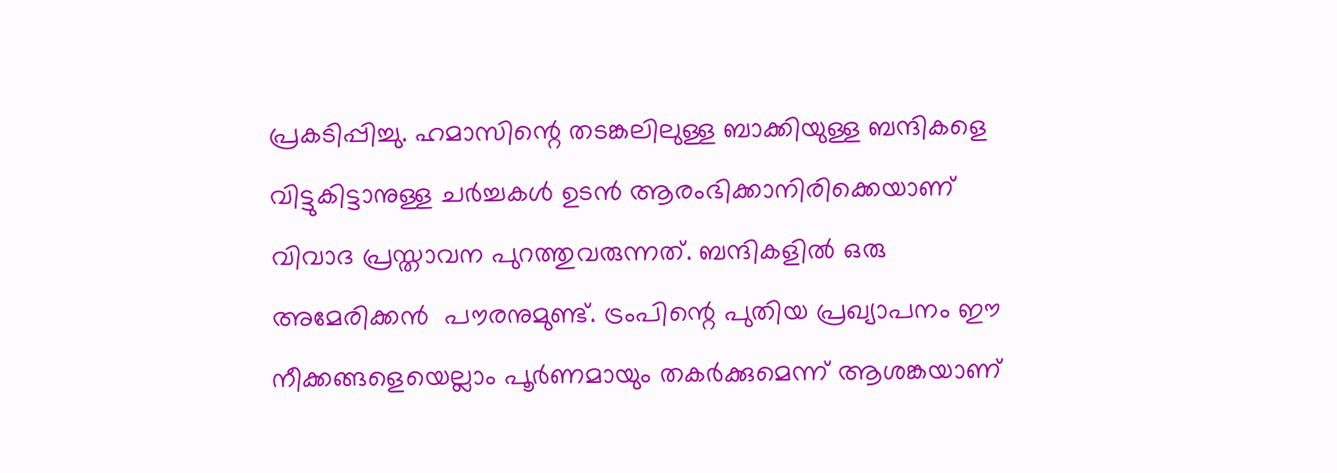പ്രകടിപ്പിച്ചു. ഹമാസിന്റെ തടങ്കലിലുള്ള ബാക്കിയുള്ള ബന്ദികളെ വിട്ടുകിട്ടാനുള്ള ചര്‍ച്ചകള്‍ ഉടന്‍ ആരംഭിക്കാനിരിക്കെയാണ് വിവാദ പ്രസ്താവന പുറത്തുവരുന്നത്. ബന്ദികളില്‍ ഒരു അമേരിക്കന്‍  പൗരനുമുണ്ട്. ട്രംപിന്റെ പുതിയ പ്രഖ്യാപനം ഈ നീക്കങ്ങളെയെല്ലാം പൂര്‍ണമായും തകര്‍ക്കുമെന്ന് ആശങ്കയാണ്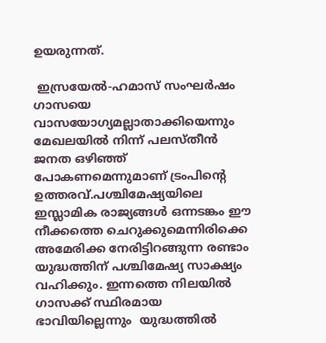ഉയരുന്നത്.

 ഇസ്രയേല്‍-ഹമാസ് സംഘര്‍ഷം ഗാസയെ വാസയോഗ്യമല്ലാതാക്കിയെന്നും മേഖലയില്‍ നിന്ന് പലസ്തീന്‍ ജനത ഒഴിഞ്ഞ് പോകണമെന്നുമാണ് ട്രംപിന്റെ ഉത്തരവ്.പശ്ചിമേഷ്യയിലെ ഇസ്ലാമിക രാജ്യങ്ങള്‍ ഒന്നടങ്കം ഈ നീക്കത്തെ ചെറുക്കുമെന്നിരിക്കെ അമേരിക്ക നേരിട്ടിറങ്ങുന്ന രണ്ടാം യുദ്ധത്തിന് പശ്ചിമേഷ്യ സാക്ഷ്യം വഹിക്കും. ഇന്നത്തെ നിലയില്‍ ഗാസക്ക് സ്ഥിരമായ ഭാവിയില്ലെന്നും  യുദ്ധത്തില്‍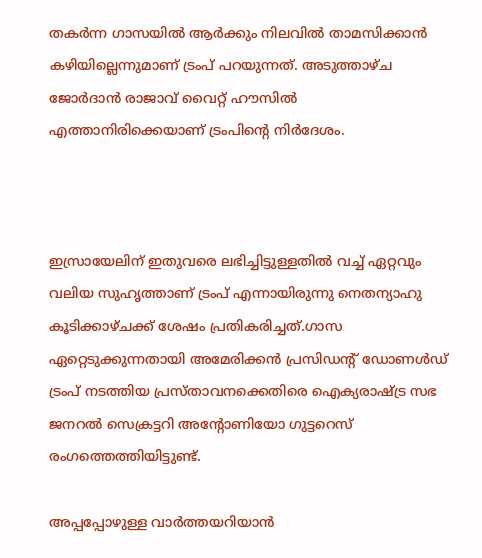തകര്‍ന്ന ഗാസയില്‍ ആര്‍ക്കും നിലവില്‍ താമസിക്കാന്‍ കഴിയില്ലെന്നുമാണ് ട്രംപ് പറയുന്നത്. അടുത്താഴ്ച ജോര്‍ദാന്‍ രാജാവ് വൈറ്റ് ഹൗസില്‍ എത്താനിരിക്കെയാണ് ട്രംപിന്റെ നിര്‍ദേശം.



ഇസ്രായേലിന് ഇതുവരെ ലഭിച്ചിട്ടുള്ളതില്‍ വച്ച് ഏറ്റവും വലിയ സുഹൃത്താണ് ട്രംപ് എന്നായിരുന്നു നെതന്യാഹു കൂടിക്കാഴ്ചക്ക് ശേഷം പ്രതികരിച്ചത്.ഗാസ ഏറ്റെടുക്കുന്നതായി അമേരിക്കന്‍ പ്രസിഡന്റ് ഡോണള്‍ഡ് ട്രംപ് നടത്തിയ പ്രസ്താവനക്കെതിരെ ഐക്യരാഷ്ട്ര സഭ ജനറല്‍ സെക്രട്ടറി അന്റോണിയോ ഗുട്ടറെസ് രംഗത്തെത്തിയിട്ടുണ്ട്.

അപ്പപ്പോഴുള്ള വാര്‍ത്തയറിയാന്‍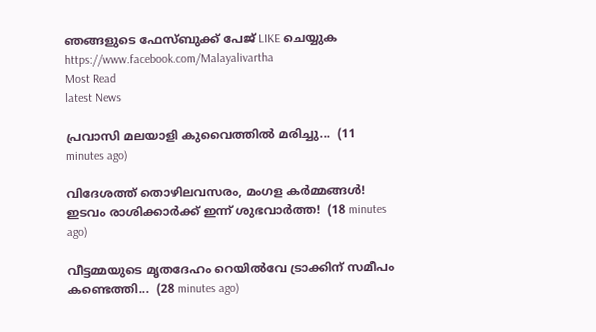ഞങ്ങളുടെ ഫേസ്‌ബുക്ക്‌ പേജ് LIKE ചെയ്യുക
https://www.facebook.com/Malayalivartha
Most Read
latest News

പ്രവാസി മലയാളി കുവൈത്തിൽ മരിച്ചു...  (11 minutes ago)

വിദേശത്ത് തൊഴിലവസരം, മംഗള കർമ്മങ്ങൾ! ഇടവം രാശിക്കാർക്ക് ഇന്ന് ശുഭവാർത്ത!  (18 minutes ago)

വീട്ടമ്മയുടെ മൃതദേഹം റെയിൽവേ ട്രാക്കിന് സമീപം കണ്ടെത്തി...  (28 minutes ago)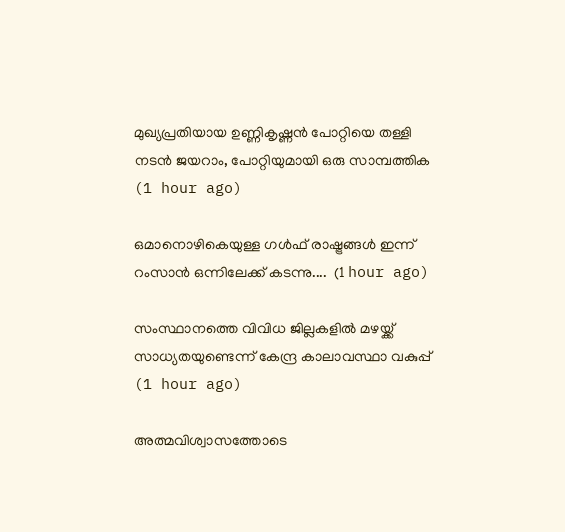മുഖ്യപ്രതിയായ ഉണ്ണികൃഷ്ണൻ പോറ്റിയെ തള്ളി നടൻ ജയറാം, പോറ്റിയുമായി ഒരു സാമ്പത്തിക  (1 hour ago)

ഒമാനൊഴികെയുള്ള ഗൾഫ് രാഷ്ട്രങ്ങൾ ഇന്ന് റംസാൻ ഒന്നിലേക്ക് കടന്നു....  (1 hour ago)

സംസ്ഥാനത്തെ വിവിധ ജില്ലകളിൽ മഴയ്ക്ക് സാധ്യതയുണ്ടെന്ന് കേന്ദ്ര കാലാവസ്ഥാ വകുപ്പ്  (1 hour ago)

അത്മവിശ്വാസത്തോടെ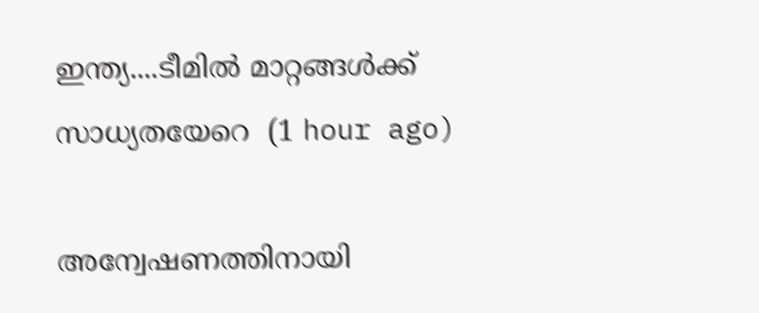ഇന്ത്യ....ടീമില്‍ മാറ്റങ്ങള്‍ക്ക് സാധ്യതയേറെ  (1 hour ago)

അന്വേഷണത്തിനായി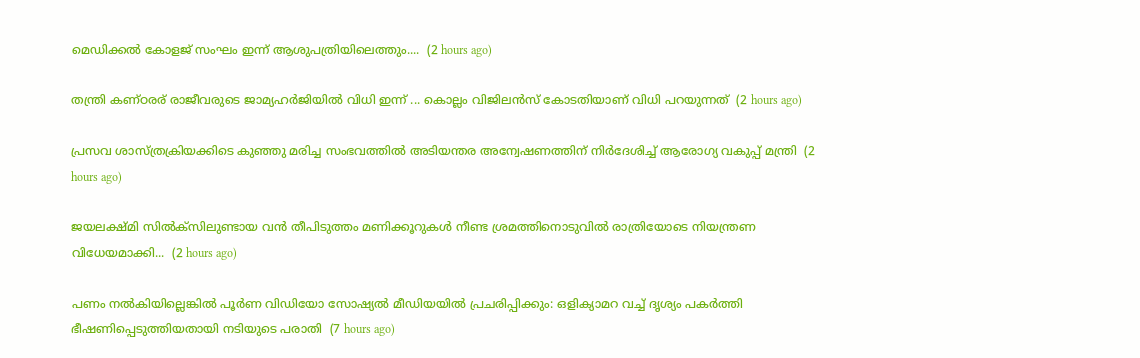മെഡിക്കല്‍ കോളജ് സംഘം ഇന്ന് ആശുപത്രിയിലെത്തും....  (2 hours ago)

തന്ത്രി കണ്ഠരര് രാജീവരുടെ ജാമ്യഹർജിയിൽ വിധി ഇന്ന് ... കൊല്ലം വിജിലൻസ് കോടതിയാണ് വിധി പറയുന്നത്  (2 hours ago)

പ്രസവ ശാസ്ത്രക്രിയക്കിടെ കുഞ്ഞു മരിച്ച സംഭവത്തിൽ അടിയന്തര അന്വേഷണത്തിന് നിർദേശിച്ച് ആരോഗ്യ വകുപ്പ് മന്ത്രി  (2 hours ago)

ജയലക്ഷ്മി സിൽക്സിലുണ്ടായ വൻ തീപിടുത്തം മണിക്കൂറുകള്‍ നീണ്ട ശ്രമത്തിനൊടുവിൽ രാത്രിയോടെ നിയന്ത്രണ വിധേയമാക്കി...  (2 hours ago)

പണം നല്‍കിയില്ലെങ്കില്‍ പൂര്‍ണ വിഡിയോ സോഷ്യല്‍ മീഡിയയില്‍ പ്രചരിപ്പിക്കും: ഒളിക്യാമറ വച്ച് ദൃശ്യം പകര്‍ത്തി ഭീഷണിപ്പെടുത്തിയതായി നടിയുടെ പരാതി  (7 hours ago)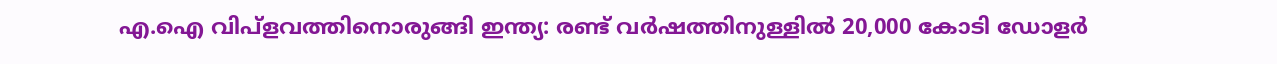എ.ഐ വിപ്‌ളവത്തിനൊരുങ്ങി ഇന്ത്യ: രണ്ട് വര്‍ഷത്തിനുള്ളില്‍ 20,000 കോടി ഡോളര്‍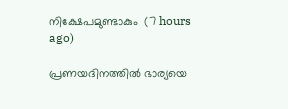നിക്ഷേപമുണ്ടാകും  (7 hours ago)

പ്രണയദിനത്തില്‍ ഭാര്യയെ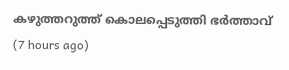കഴുത്തറുത്ത് കൊലപ്പെടുത്തി ഭര്‍ത്താവ്  (7 hours ago)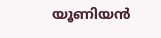യൂണിയന്‍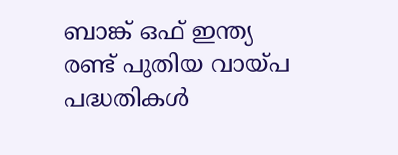ബാങ്ക് ഒഫ് ഇന്ത്യ രണ്ട് പുതിയ വായ്പ പദ്ധതികള്‍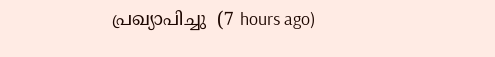പ്രഖ്യാപിച്ചു  (7 hours ago)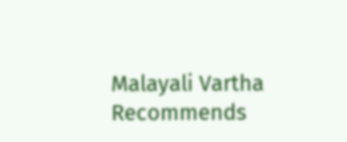Malayali Vartha Recommends